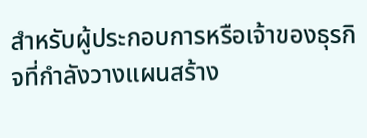สำหรับผู้ประกอบการหรือเจ้าของธุรกิจที่กำลังวางแผนสร้าง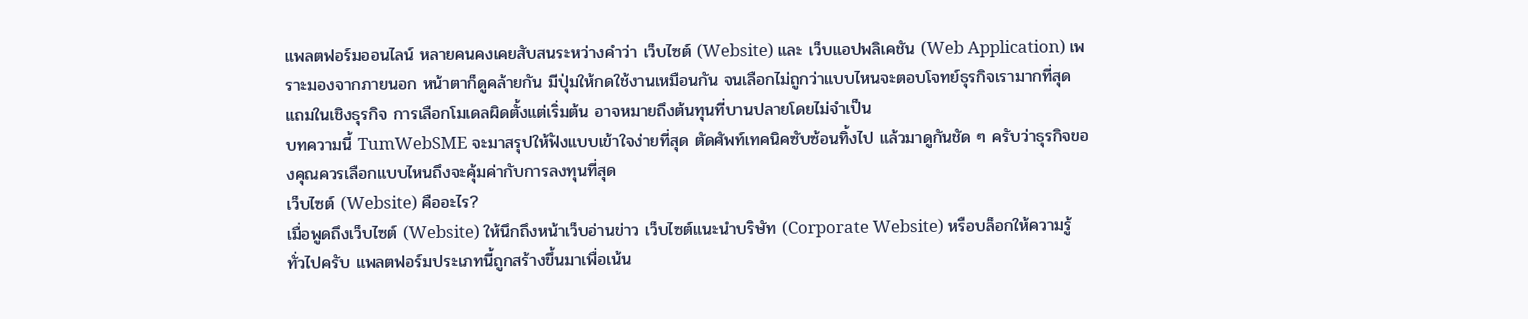แพลตฟอร์มออนไลน์ หลายคนคงเคยสับสนระหว่างคำว่า เว็บไซต์ (Website) และ เว็บแอปพลิเคชัน (Web Application) เพราะมองจากภายนอก หน้าตาก็ดูคล้ายกัน มีปุ่มให้กดใช้งานเหมือนกัน จนเลือกไม่ถูกว่าแบบไหนจะตอบโจทย์ธุรกิจเรามากที่สุด แถมในเชิงธุรกิจ การเลือกโมเดลผิดตั้งแต่เริ่มต้น อาจหมายถึงต้นทุนที่บานปลายโดยไม่จำเป็น
บทความนี้ TumWebSME จะมาสรุปให้ฟังแบบเข้าใจง่ายที่สุด ตัดศัพท์เทคนิคซับซ้อนทิ้งไป แล้วมาดูกันชัด ๆ ครับว่าธุรกิจของคุณควรเลือกแบบไหนถึงจะคุ้มค่ากับการลงทุนที่สุด
เว็บไซต์ (Website) คืออะไร?
เมื่อพูดถึงเว็บไซต์ (Website) ให้นึกถึงหน้าเว็บอ่านข่าว เว็บไซต์แนะนำบริษัท (Corporate Website) หรือบล็อกให้ความรู้ทั่วไปครับ แพลตฟอร์มประเภทนี้ถูกสร้างขึ้นมาเพื่อเน้น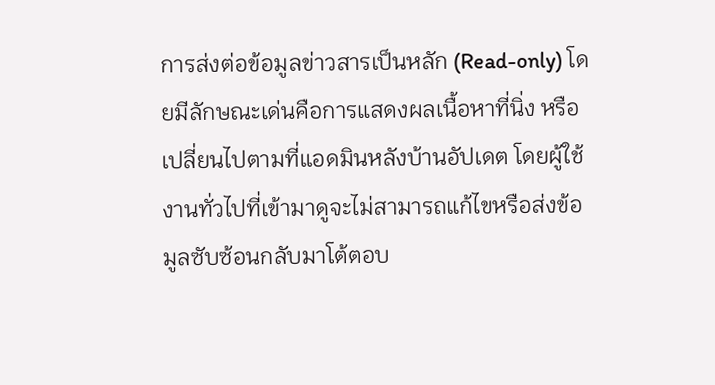การส่งต่อข้อมูลข่าวสารเป็นหลัก (Read-only) โดยมีลักษณะเด่นคือการแสดงผลเนื้อหาที่นิ่ง หรือเปลี่ยนไปตามที่แอดมินหลังบ้านอัปเดต โดยผู้ใช้งานทั่วไปที่เข้ามาดูจะไม่สามารถแก้ไขหรือส่งข้อมูลซับซ้อนกลับมาโต้ตอบ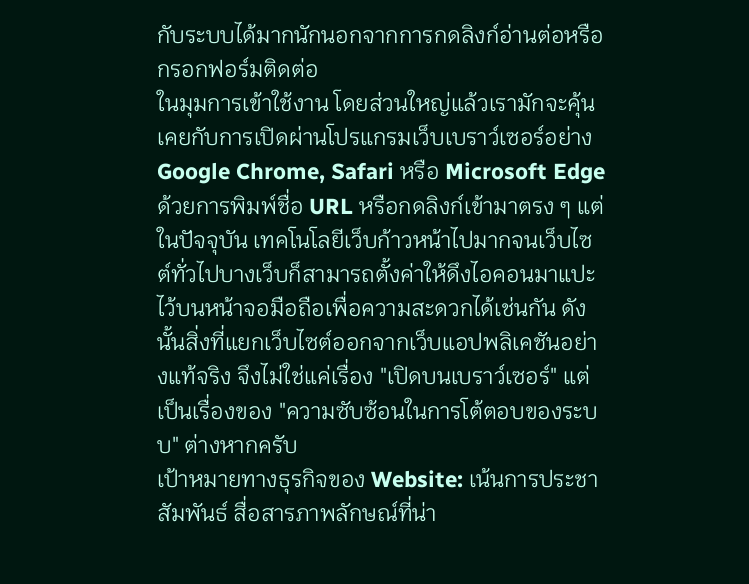กับระบบได้มากนักนอกจากการกดลิงก์อ่านต่อหรือกรอกฟอร์มติดต่อ
ในมุมการเข้าใช้งาน โดยส่วนใหญ่แล้วเรามักจะคุ้นเคยกับการเปิดผ่านโปรแกรมเว็บเบราว์เซอร์อย่าง Google Chrome, Safari หรือ Microsoft Edge ด้วยการพิมพ์ชื่อ URL หรือกดลิงก์เข้ามาตรง ๆ แต่ในปัจจุบัน เทคโนโลยีเว็บก้าวหน้าไปมากจนเว็บไซต์ทั่วไปบางเว็บก็สามารถตั้งค่าให้ดึงไอคอนมาแปะไว้บนหน้าจอมือถือเพื่อความสะดวกได้เช่นกัน ดังนั้นสิ่งที่แยกเว็บไซต์ออกจากเว็บแอปพลิเคชันอย่างแท้จริง จึงไม่ใช่แค่เรื่อง "เปิดบนเบราว์เซอร์" แต่เป็นเรื่องของ "ความซับซ้อนในการโต้ตอบของระบบ" ต่างหากครับ
เป้าหมายทางธุรกิจของ Website: เน้นการประชาสัมพันธ์ สื่อสารภาพลักษณ์ที่น่า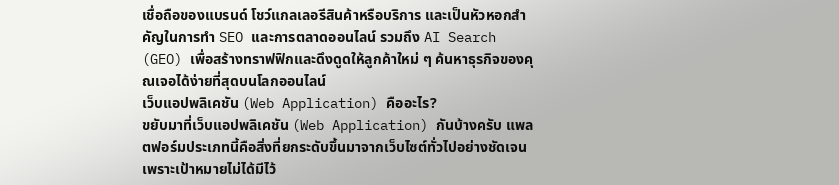เชื่อถือของแบรนด์ โชว์แกลเลอรีสินค้าหรือบริการ และเป็นหัวหอกสำคัญในการทำ SEO เเละการตลาดออนไลน์ รวมถึง AI Search (GEO) เพื่อสร้างทราฟฟิกและดึงดูดให้ลูกค้าใหม่ ๆ ค้นหาธุรกิจของคุณเจอได้ง่ายที่สุดบนโลกออนไลน์
เว็บแอปพลิเคชัน (Web Application) คืออะไร?
ขยับมาที่เว็บแอปพลิเคชัน (Web Application) กันบ้างครับ แพลตฟอร์มประเภทนี้คือสิ่งที่ยกระดับขึ้นมาจากเว็บไซต์ทั่วไปอย่างชัดเจน เพราะเป้าหมายไม่ได้มีไว้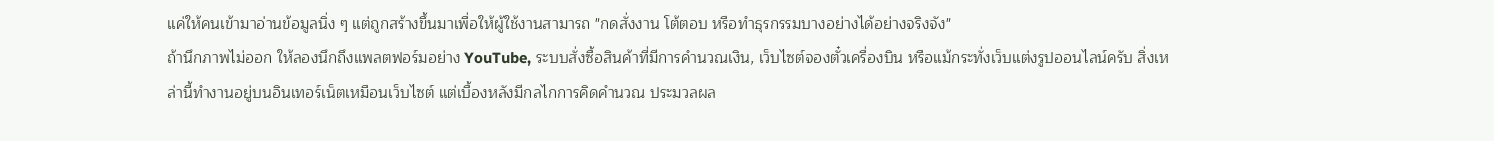แค่ให้คนเข้ามาอ่านข้อมูลนิ่ง ๆ แต่ถูกสร้างขึ้นมาเพื่อให้ผู้ใช้งานสามารถ "กดสั่งงาน โต้ตอบ หรือทำธุรกรรมบางอย่างได้อย่างจริงจัง"
ถ้านึกภาพไม่ออก ให้ลองนึกถึงแพลตฟอร์มอย่าง YouTube, ระบบสั่งซื้อสินค้าที่มีการคำนวณเงิน, เว็บไซต์จองตั๋วเครื่องบิน หรือแม้กระทั่งเว็บแต่งรูปออนไลน์ครับ สิ่งเหล่านี้ทำงานอยู่บนอินเทอร์เน็ตเหมือนเว็บไซต์ แต่เบื้องหลังมีกลไกการคิดคำนวณ ประมวลผล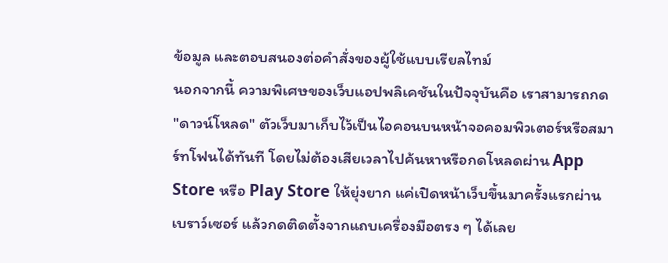ข้อมูล และตอบสนองต่อคำสั่งของผู้ใช้แบบเรียลไทม์
นอกจากนี้ ความพิเศษของเว็บแอปพลิเคชันในปัจจุบันคือ เราสามารถกด "ดาวน์โหลด" ตัวเว็บมาเก็บไว้เป็นไอคอนบนหน้าจอคอมพิวเตอร์หรือสมาร์ทโฟนได้ทันที โดยไม่ต้องเสียเวลาไปค้นหาหรือกดโหลดผ่าน App Store หรือ Play Store ให้ยุ่งยาก แค่เปิดหน้าเว็บขึ้นมาครั้งแรกผ่านเบราว์เซอร์ แล้วกดติดตั้งจากแถบเครื่องมือตรง ๆ ได้เลย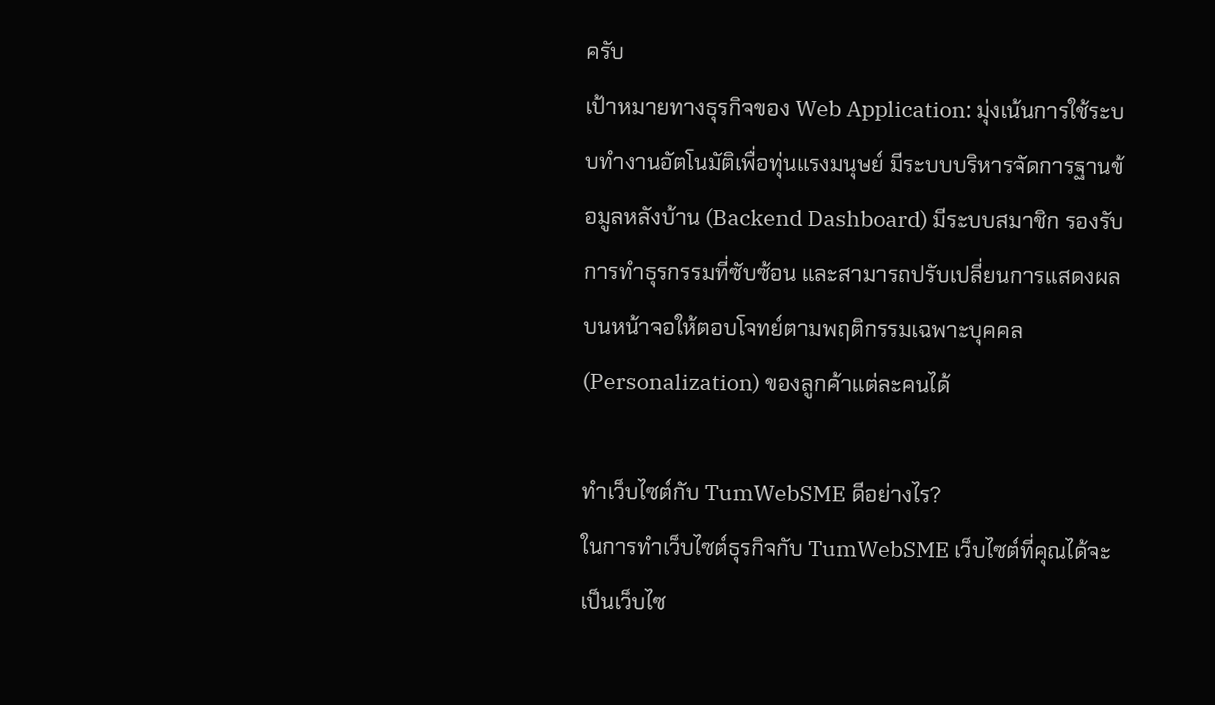ครับ
เป้าหมายทางธุรกิจของ Web Application: มุ่งเน้นการใช้ระบบทำงานอัตโนมัติเพื่อทุ่นแรงมนุษย์ มีระบบบริหารจัดการฐานข้อมูลหลังบ้าน (Backend Dashboard) มีระบบสมาชิก รองรับการทำธุรกรรมที่ซับซ้อน และสามารถปรับเปลี่ยนการแสดงผลบนหน้าจอให้ตอบโจทย์ตามพฤติกรรมเฉพาะบุคคล (Personalization) ของลูกค้าแต่ละคนได้

ทำเว็บไซต์กับ TumWebSME ดีอย่างไร?
ในการทำเว็บไซต์ธุรกิจกับ TumWebSME เว็บไซต์ที่คุณได้จะเป็นเว็บไซ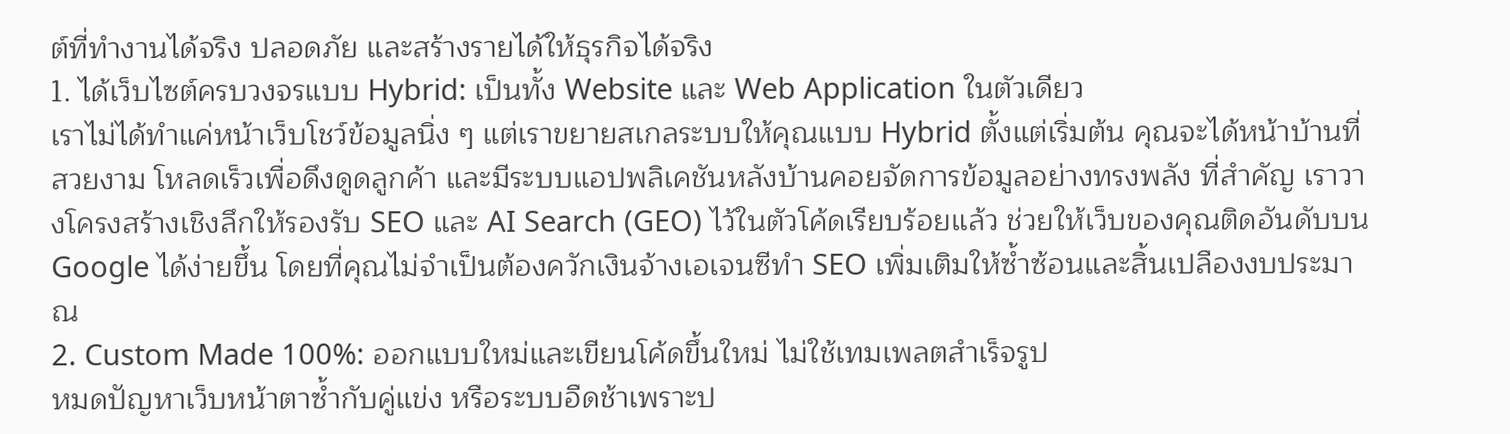ต์ที่ทำงานได้จริง ปลอดภัย และสร้างรายได้ให้ธุรกิจได้จริง
1. ได้เว็บไซต์ครบวงจรแบบ Hybrid: เป็นทั้ง Website และ Web Application ในตัวเดียว
เราไม่ได้ทำแค่หน้าเว็บโชว์ข้อมูลนิ่ง ๆ แต่เราขยายสเกลระบบให้คุณแบบ Hybrid ตั้งแต่เริ่มต้น คุณจะได้หน้าบ้านที่สวยงาม โหลดเร็วเพื่อดึงดูดลูกค้า และมีระบบแอปพลิเคชันหลังบ้านคอยจัดการข้อมูลอย่างทรงพลัง ที่สำคัญ เราวางโครงสร้างเชิงลึกให้รองรับ SEO และ AI Search (GEO) ไว้ในตัวโค้ดเรียบร้อยแล้ว ช่วยให้เว็บของคุณติดอันดับบน Google ได้ง่ายขึ้น โดยที่คุณไม่จำเป็นต้องควักเงินจ้างเอเจนซีทำ SEO เพิ่มเติมให้ซ้ำซ้อนและสิ้นเปลืองงบประมาณ
2. Custom Made 100%: ออกแบบใหม่และเขียนโค้ดขึ้นใหม่ ไม่ใช้เทมเพลตสำเร็จรูป
หมดปัญหาเว็บหน้าตาซ้ำกับคู่แข่ง หรือระบบอืดช้าเพราะป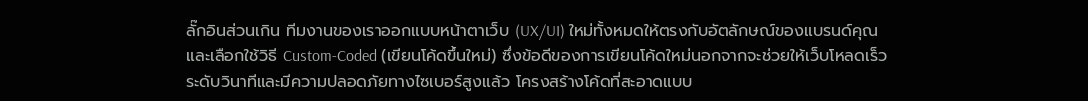ลั๊กอินส่วนเกิน ทีมงานของเราออกแบบหน้าตาเว็บ (UX/UI) ใหม่ทั้งหมดให้ตรงกับอัตลักษณ์ของแบรนด์คุณ และเลือกใช้วิธี Custom-Coded (เขียนโค้ดขึ้นใหม่) ซึ่งข้อดีของการเขียนโค้ดใหม่นอกจากจะช่วยให้เว็บโหลดเร็วระดับวินาทีและมีความปลอดภัยทางไซเบอร์สูงแล้ว โครงสร้างโค้ดที่สะอาดแบบ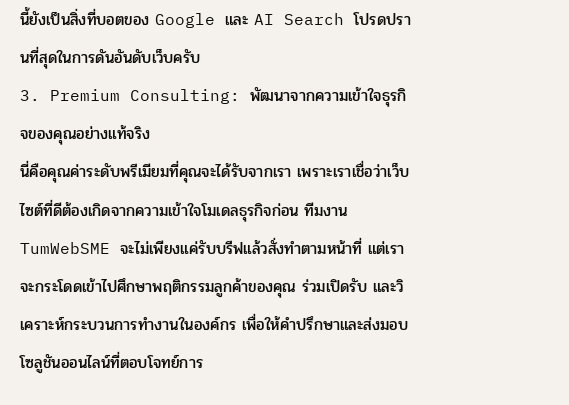นี้ยังเป็นสิ่งที่บอตของ Google และ AI Search โปรดปรานที่สุดในการดันอันดับเว็บครับ
3. Premium Consulting: พัฒนาจากความเข้าใจธุรกิจของคุณอย่างแท้จริง
นี่คือคุณค่าระดับพรีเมียมที่คุณจะได้รับจากเรา เพราะเราเชื่อว่าเว็บไซต์ที่ดีต้องเกิดจากความเข้าใจโมเดลธุรกิจก่อน ทีมงาน TumWebSME จะไม่เพียงแค่รับบรีฟแล้วสั่งทำตามหน้าที่ แต่เราจะกระโดดเข้าไปศึกษาพฤติกรรมลูกค้าของคุณ ร่วมเปิดรับ และวิเคราะห์กระบวนการทำงานในองค์กร เพื่อให้คำปรึกษาและส่งมอบโซลูชันออนไลน์ที่ตอบโจทย์การ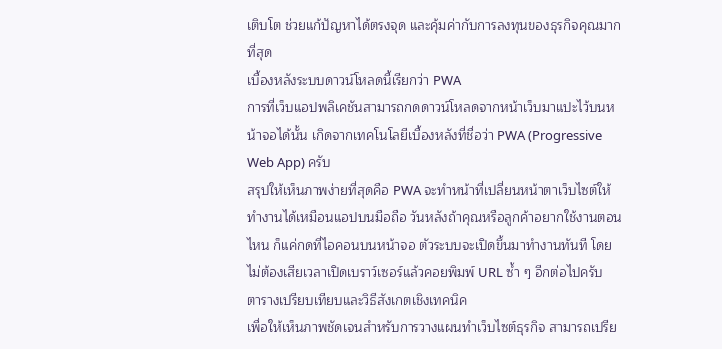เติบโต ช่วยแก้ปัญหาได้ตรงจุด และคุ้มค่ากับการลงทุนของธุรกิจคุณมากที่สุด
เบื้องหลังระบบดาวน์โหลดนี้เรียกว่า PWA
การที่เว็บแอปพลิเคชันสามารถกดดาวน์โหลดจากหน้าเว็บมาแปะไว้บนหน้าจอได้นั้น เกิดจากเทคโนโลยีเบื้องหลังที่ชื่อว่า PWA (Progressive Web App) ครับ
สรุปให้เห็นภาพง่ายที่สุดคือ PWA จะทำหน้าที่เปลี่ยนหน้าตาเว็บไซต์ให้ทำงานได้เหมือนแอปบนมือถือ วันหลังถ้าคุณหรือลูกค้าอยากใช้งานตอนไหน ก็แค่กดที่ไอคอนบนหน้าจอ ตัวระบบจะเปิดขึ้นมาทำงานทันที โดยไม่ต้องเสียเวลาเปิดเบราว์เซอร์แล้วคอยพิมพ์ URL ซ้ำ ๆ อีกต่อไปครับ
ตารางเปรียบเทียบและวิธีสังเกตเชิงเทคนิค
เพื่อให้เห็นภาพชัดเจนสำหรับการวางแผนทำเว็บไซต์ธุรกิจ สามารถเปรีย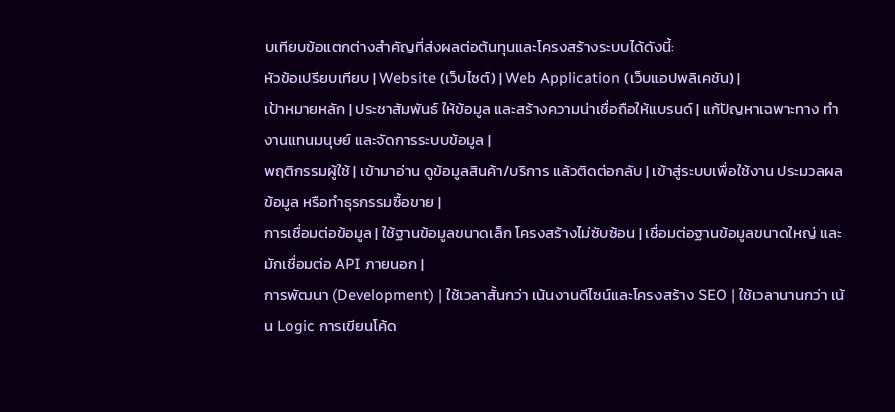บเทียบข้อแตกต่างสำคัญที่ส่งผลต่อต้นทุนและโครงสร้างระบบได้ดังนี้:
หัวข้อเปรียบเทียบ | Website (เว็บไซต์) | Web Application (เว็บแอปพลิเคชัน) |
เป้าหมายหลัก | ประชาสัมพันธ์ ให้ข้อมูล และสร้างความน่าเชื่อถือให้แบรนด์ | แก้ปัญหาเฉพาะทาง ทำงานแทนมนุษย์ และจัดการระบบข้อมูล |
พฤติกรรมผู้ใช้ | เข้ามาอ่าน ดูข้อมูลสินค้า/บริการ แล้วติดต่อกลับ | เข้าสู่ระบบเพื่อใช้งาน ประมวลผลข้อมูล หรือทำธุรกรรมซื้อขาย |
การเชื่อมต่อข้อมูล | ใช้ฐานข้อมูลขนาดเล็ก โครงสร้างไม่ซับซ้อน | เชื่อมต่อฐานข้อมูลขนาดใหญ่ และมักเชื่อมต่อ API ภายนอก |
การพัฒนา (Development) | ใช้เวลาสั้นกว่า เน้นงานดีไซน์และโครงสร้าง SEO | ใช้เวลานานกว่า เน้น Logic การเขียนโค้ด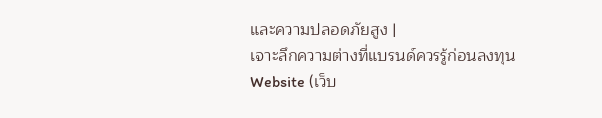และความปลอดภัยสูง |
เจาะลึกความต่างที่แบรนด์ควรรู้ก่อนลงทุน
Website (เว็บ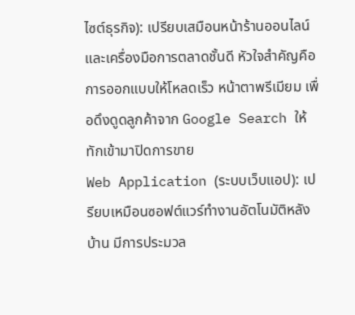ไซต์ธุรกิจ): เปรียบเสมือนหน้าร้านออนไลน์และเครื่องมือการตลาดชั้นดี หัวใจสำคัญคือการออกแบบให้โหลดเร็ว หน้าตาพรีเมียม เพื่อดึงดูดลูกค้าจาก Google Search ให้ทักเข้ามาปิดการขาย
Web Application (ระบบเว็บแอป): เปรียบเหมือนซอฟต์แวร์ทำงานอัตโนมัติหลังบ้าน มีการประมวล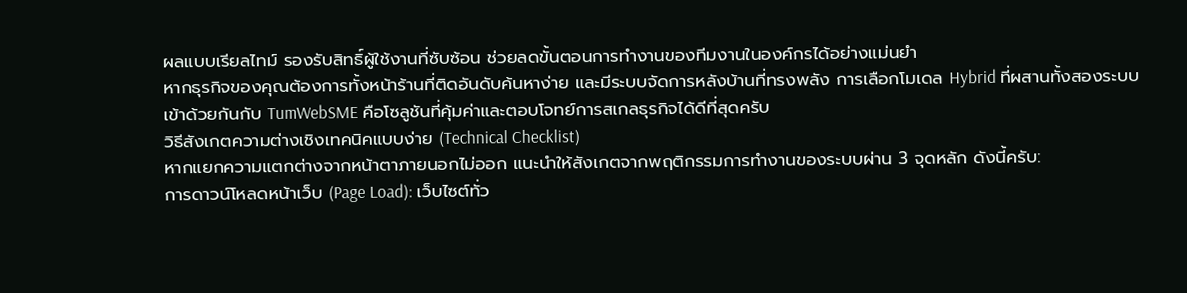ผลแบบเรียลไทม์ รองรับสิทธิ์ผู้ใช้งานที่ซับซ้อน ช่วยลดขั้นตอนการทำงานของทีมงานในองค์กรได้อย่างแม่นยำ
หากธุรกิจของคุณต้องการทั้งหน้าร้านที่ติดอันดับค้นหาง่าย และมีระบบจัดการหลังบ้านที่ทรงพลัง การเลือกโมเดล Hybrid ที่ผสานทั้งสองระบบเข้าด้วยกันกับ TumWebSME คือโซลูชันที่คุ้มค่าและตอบโจทย์การสเกลธุรกิจได้ดีที่สุดครับ
วิธีสังเกตความต่างเชิงเทคนิคแบบง่าย (Technical Checklist)
หากแยกความแตกต่างจากหน้าตาภายนอกไม่ออก แนะนำให้สังเกตจากพฤติกรรมการทำงานของระบบผ่าน 3 จุดหลัก ดังนี้ครับ:
การดาวน์โหลดหน้าเว็บ (Page Load): เว็บไซต์ทั่ว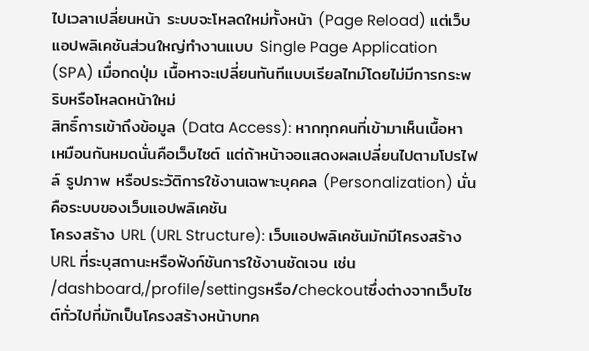ไปเวลาเปลี่ยนหน้า ระบบจะโหลดใหม่ทั้งหน้า (Page Reload) แต่เว็บแอปพลิเคชันส่วนใหญ่ทำงานแบบ Single Page Application (SPA) เมื่อกดปุ่ม เนื้อหาจะเปลี่ยนทันทีแบบเรียลไทม์โดยไม่มีการกระพริบหรือโหลดหน้าใหม่
สิทธิ์การเข้าถึงข้อมูล (Data Access): หากทุกคนที่เข้ามาเห็นเนื้อหาเหมือนกันหมดนั่นคือเว็บไซต์ แต่ถ้าหน้าจอแสดงผลเปลี่ยนไปตามโปรไฟล์ รูปภาพ หรือประวัติการใช้งานเฉพาะบุคคล (Personalization) นั่นคือระบบของเว็บแอปพลิเคชัน
โครงสร้าง URL (URL Structure): เว็บแอปพลิเคชันมักมีโครงสร้าง URL ที่ระบุสถานะหรือฟังก์ชันการใช้งานชัดเจน เช่น
/dashboard,/profile/settingsหรือ/checkoutซึ่งต่างจากเว็บไซต์ทั่วไปที่มักเป็นโครงสร้างหน้าบทค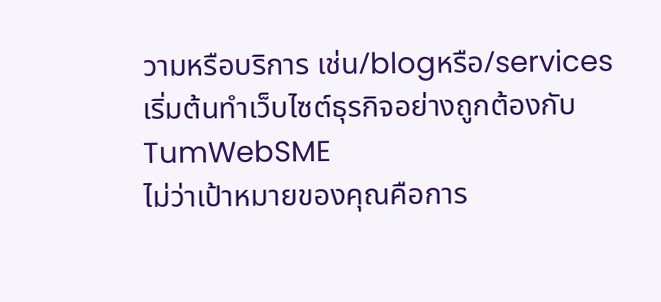วามหรือบริการ เช่น/blogหรือ/services
เริ่มต้นทำเว็บไซต์ธุรกิจอย่างถูกต้องกับ TumWebSME
ไม่ว่าเป้าหมายของคุณคือการ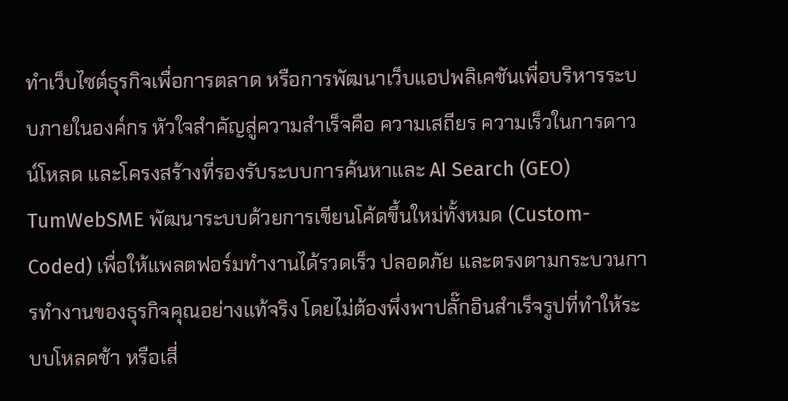ทำเว็บไซต์ธุรกิจเพื่อการตลาด หรือการพัฒนาเว็บแอปพลิเคชันเพื่อบริหารระบบภายในองค์กร หัวใจสำคัญสู่ความสำเร็จคือ ความเสถียร ความเร็วในการดาวน์โหลด และโครงสร้างที่รองรับระบบการค้นหาและ AI Search (GEO) TumWebSME พัฒนาระบบด้วยการเขียนโค้ดขึ้นใหม่ทั้งหมด (Custom-Coded) เพื่อให้แพลตฟอร์มทำงานได้รวดเร็ว ปลอดภัย และตรงตามกระบวนการทำงานของธุรกิจคุณอย่างแท้จริง โดยไม่ต้องพึ่งพาปลั๊กอินสำเร็จรูปที่ทำให้ระบบโหลดช้า หรือเสี่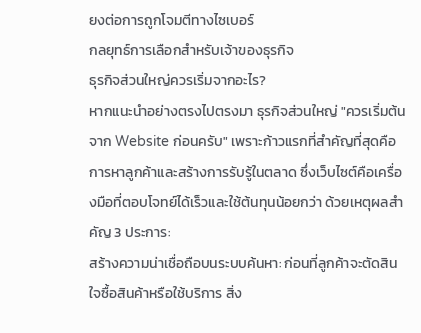ยงต่อการถูกโจมตีทางไซเบอร์
กลยุทธ์การเลือกสำหรับเจ้าของธุรกิจ
ธุรกิจส่วนใหญ่ควรเริ่มจากอะไร?
หากแนะนำอย่างตรงไปตรงมา ธุรกิจส่วนใหญ่ "ควรเริ่มต้นจาก Website ก่อนครับ" เพราะก้าวแรกที่สำคัญที่สุดคือการหาลูกค้าและสร้างการรับรู้ในตลาด ซึ่งเว็บไซต์คือเครื่องมือที่ตอบโจทย์ได้เร็วและใช้ต้นทุนน้อยกว่า ด้วยเหตุผลสำคัญ 3 ประการ:
สร้างความน่าเชื่อถือบนระบบค้นหา: ก่อนที่ลูกค้าจะตัดสินใจซื้อสินค้าหรือใช้บริการ สิ่ง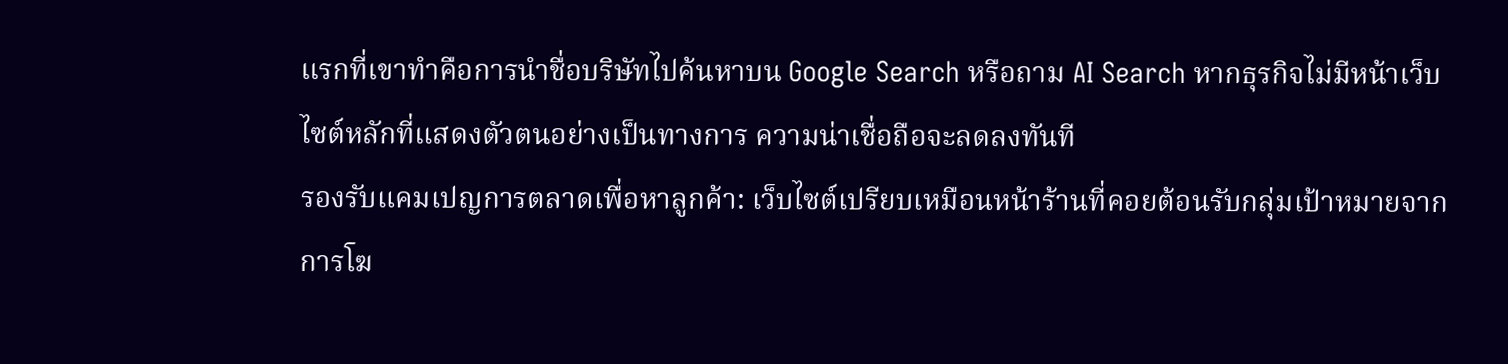แรกที่เขาทำคือการนำชื่อบริษัทไปค้นหาบน Google Search หรือถาม AI Search หากธุรกิจไม่มีหน้าเว็บไซต์หลักที่แสดงตัวตนอย่างเป็นทางการ ความน่าเชื่อถือจะลดลงทันที
รองรับแคมเปญการตลาดเพื่อหาลูกค้า: เว็บไซต์เปรียบเหมือนหน้าร้านที่คอยต้อนรับกลุ่มเป้าหมายจากการโฆ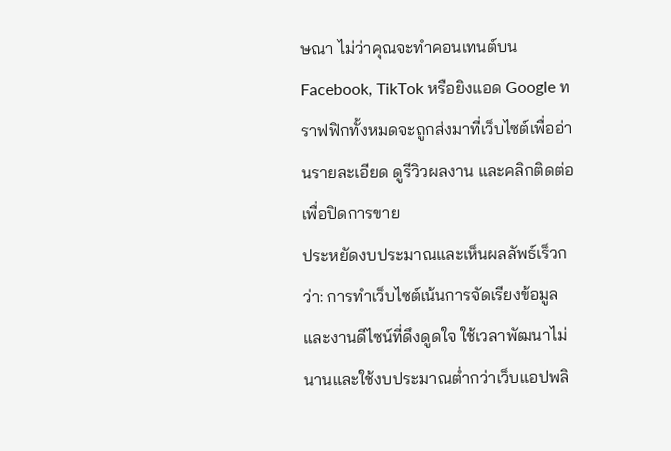ษณา ไม่ว่าคุณจะทำคอนเทนต์บน Facebook, TikTok หรือยิงแอด Google ทราฟฟิกทั้งหมดจะถูกส่งมาที่เว็บไซต์เพื่ออ่านรายละเอียด ดูรีวิวผลงาน และคลิกติดต่อเพื่อปิดการขาย
ประหยัดงบประมาณและเห็นผลลัพธ์เร็วกว่า: การทำเว็บไซต์เน้นการจัดเรียงข้อมูลและงานดีไซน์ที่ดึงดูดใจ ใช้เวลาพัฒนาไม่นานและใช้งบประมาณต่ำกว่าเว็บแอปพลิ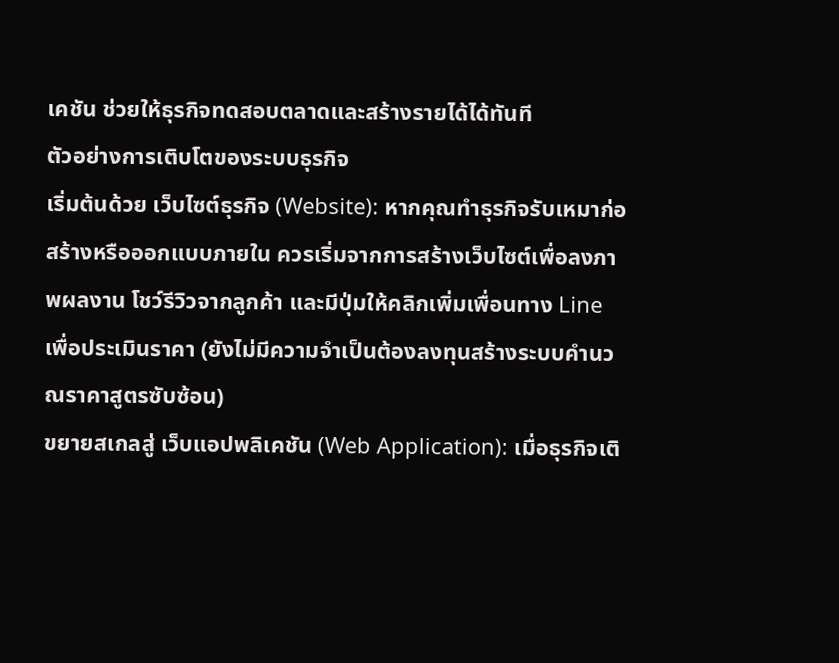เคชัน ช่วยให้ธุรกิจทดสอบตลาดและสร้างรายได้ได้ทันที
ตัวอย่างการเติบโตของระบบธุรกิจ
เริ่มต้นด้วย เว็บไซต์ธุรกิจ (Website): หากคุณทำธุรกิจรับเหมาก่อสร้างหรือออกแบบภายใน ควรเริ่มจากการสร้างเว็บไซต์เพื่อลงภาพผลงาน โชว์รีวิวจากลูกค้า และมีปุ่มให้คลิกเพิ่มเพื่อนทาง Line เพื่อประเมินราคา (ยังไม่มีความจำเป็นต้องลงทุนสร้างระบบคำนวณราคาสูตรซับซ้อน)
ขยายสเกลสู่ เว็บแอปพลิเคชัน (Web Application): เมื่อธุรกิจเติ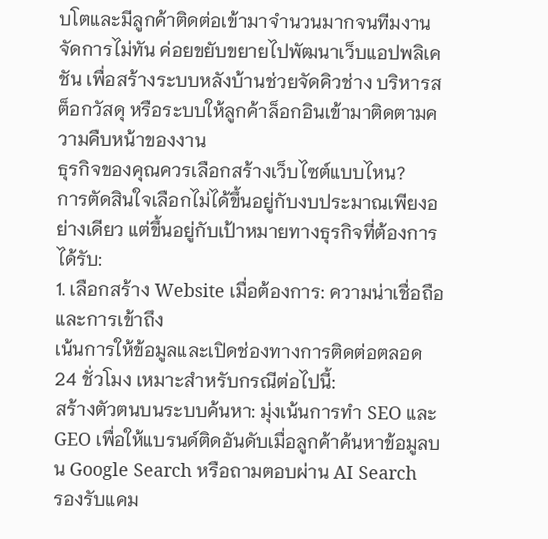บโตและมีลูกค้าติดต่อเข้ามาจำนวนมากจนทีมงานจัดการไม่ทัน ค่อยขยับขยายไปพัฒนาเว็บแอปพลิเคชัน เพื่อสร้างระบบหลังบ้านช่วยจัดคิวช่าง บริหารสต็อกวัสดุ หรือระบบให้ลูกค้าล็อกอินเข้ามาติดตามความคืบหน้าของงาน
ธุรกิจของคุณควรเลือกสร้างเว็บไซต์แบบไหน?
การตัดสินใจเลือกไม่ได้ขึ้นอยู่กับงบประมาณเพียงอย่างเดียว แต่ขึ้นอยู่กับเป้าหมายทางธุรกิจที่ต้องการได้รับ:
1. เลือกสร้าง Website เมื่อต้องการ: ความน่าเชื่อถือและการเข้าถึง
เน้นการให้ข้อมูลและเปิดช่องทางการติดต่อตลอด 24 ชั่วโมง เหมาะสำหรับกรณีต่อไปนี้:
สร้างตัวตนบนระบบค้นหา: มุ่งเน้นการทำ SEO และ GEO เพื่อให้แบรนด์ติดอันดับเมื่อลูกค้าค้นหาข้อมูลบน Google Search หรือถามตอบผ่าน AI Search
รองรับแคม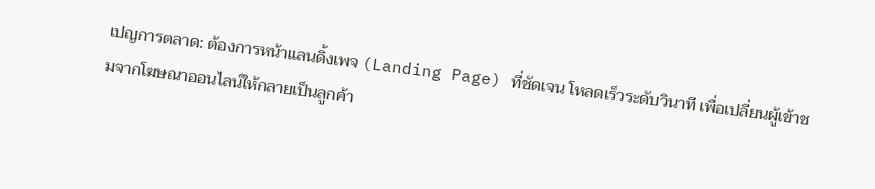เปญการตลาด: ต้องการหน้าแลนดิ้งเพจ (Landing Page) ที่ชัดเจน โหลดเร็วระดับวินาที เพื่อเปลี่ยนผู้เข้าชมจากโฆษณาออนไลน์ให้กลายเป็นลูกค้า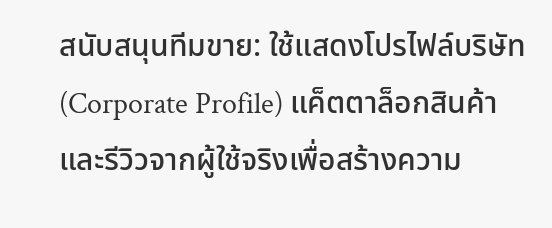สนับสนุนทีมขาย: ใช้แสดงโปรไฟล์บริษัท (Corporate Profile) แค็ตตาล็อกสินค้า และรีวิวจากผู้ใช้จริงเพื่อสร้างความ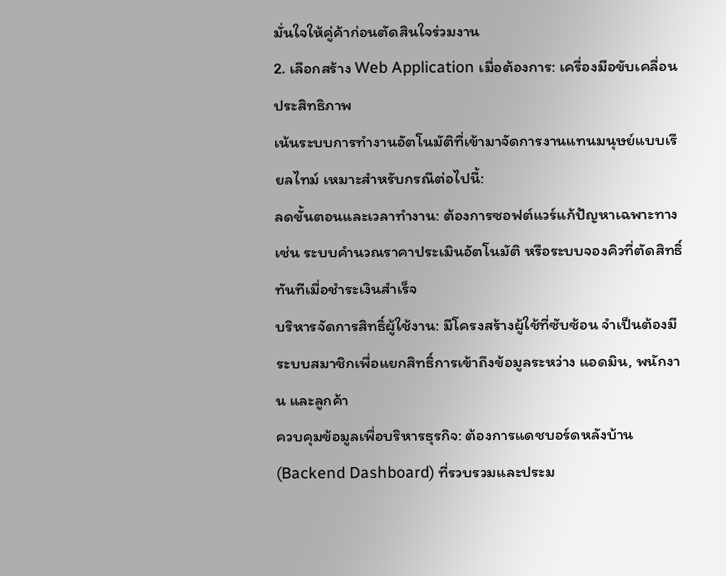มั่นใจให้คู่ค้าก่อนตัดสินใจร่วมงาน
2. เลือกสร้าง Web Application เมื่อต้องการ: เครื่องมือขับเคลื่อนประสิทธิภาพ
เน้นระบบการทำงานอัตโนมัติที่เข้ามาจัดการงานแทนมนุษย์แบบเรียลไทม์ เหมาะสำหรับกรณีต่อไปนี้:
ลดขั้นตอนและเวลาทำงาน: ต้องการซอฟต์แวร์แก้ปัญหาเฉพาะทาง เช่น ระบบคำนวณราคาประเมินอัตโนมัติ หรือระบบจองคิวที่ตัดสิทธิ์ทันทีเมื่อชำระเงินสำเร็จ
บริหารจัดการสิทธิ์ผู้ใช้งาน: มีโครงสร้างผู้ใช้ที่ซับซ้อน จำเป็นต้องมีระบบสมาชิกเพื่อแยกสิทธิ์การเข้าถึงข้อมูลระหว่าง แอดมิน, พนักงาน และลูกค้า
ควบคุมข้อมูลเพื่อบริหารธุรกิจ: ต้องการแดชบอร์ดหลังบ้าน (Backend Dashboard) ที่รวบรวมและประม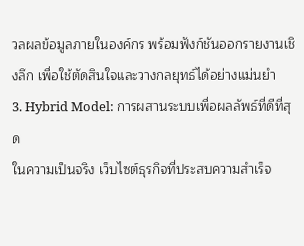วลผลข้อมูลภายในองค์กร พร้อมฟังก์ชันออกรายงานเชิงลึก เพื่อใช้ตัดสินใจและวางกลยุทธ์ได้อย่างแม่นยำ
3. Hybrid Model: การผสานระบบเพื่อผลลัพธ์ที่ดีที่สุด
ในความเป็นจริง เว็บไซต์ธุรกิจที่ประสบความสำเร็จ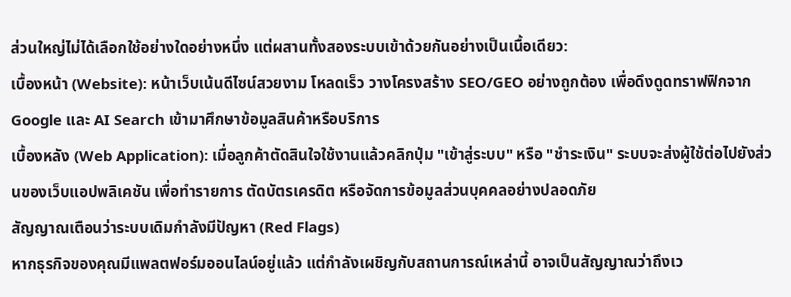ส่วนใหญ่ไม่ได้เลือกใช้อย่างใดอย่างหนึ่ง แต่ผสานทั้งสองระบบเข้าด้วยกันอย่างเป็นเนื้อเดียว:
เบื้องหน้า (Website): หน้าเว็บเน้นดีไซน์สวยงาม โหลดเร็ว วางโครงสร้าง SEO/GEO อย่างถูกต้อง เพื่อดึงดูดทราฟฟิกจาก Google และ AI Search เข้ามาศึกษาข้อมูลสินค้าหรือบริการ
เบื้องหลัง (Web Application): เมื่อลูกค้าตัดสินใจใช้งานแล้วคลิกปุ่ม "เข้าสู่ระบบ" หรือ "ชำระเงิน" ระบบจะส่งผู้ใช้ต่อไปยังส่วนของเว็บแอปพลิเคชัน เพื่อทำรายการ ตัดบัตรเครดิต หรือจัดการข้อมูลส่วนบุคคลอย่างปลอดภัย
สัญญาณเตือนว่าระบบเดิมกำลังมีปัญหา (Red Flags)
หากธุรกิจของคุณมีแพลตฟอร์มออนไลน์อยู่แล้ว แต่กำลังเผชิญกับสถานการณ์เหล่านี้ อาจเป็นสัญญาณว่าถึงเว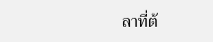ลาที่ต้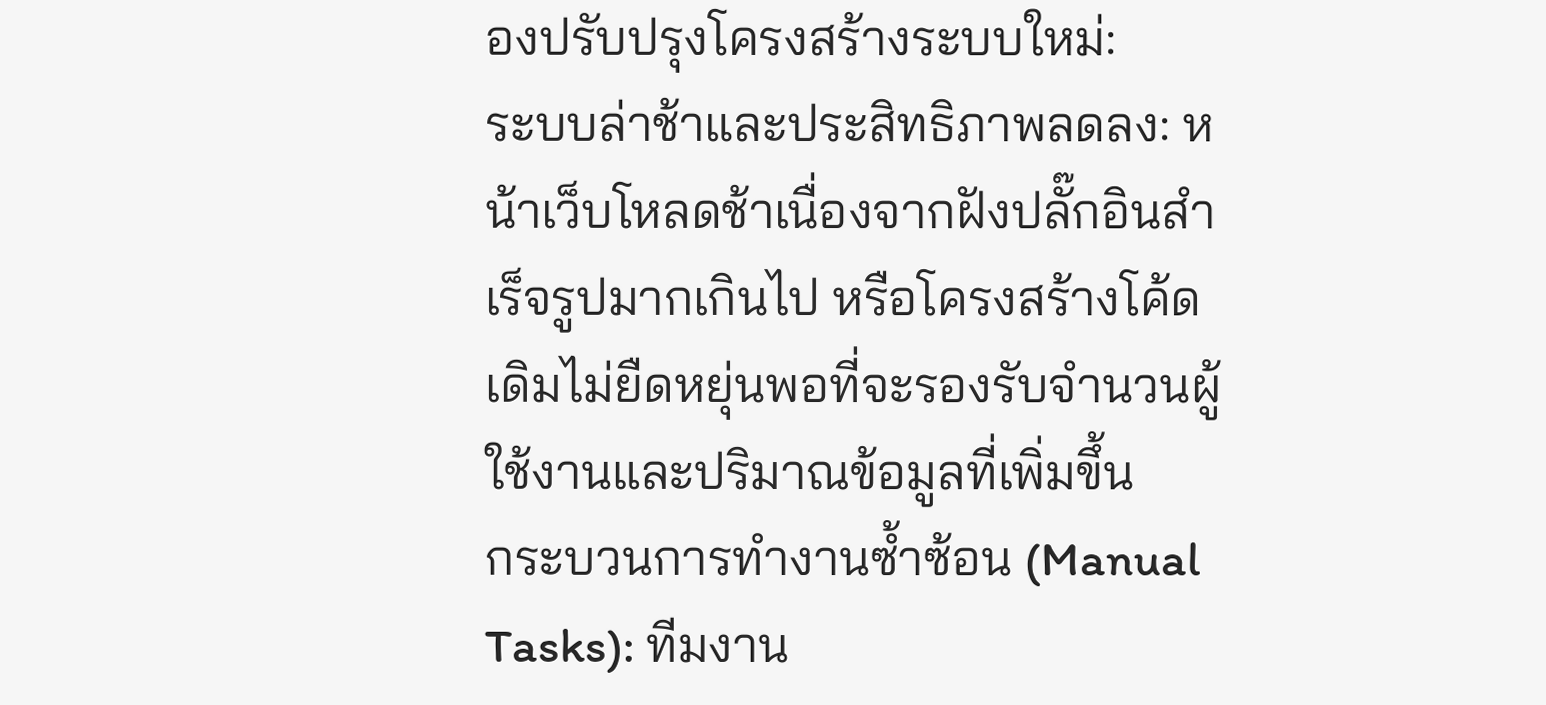องปรับปรุงโครงสร้างระบบใหม่:
ระบบล่าช้าและประสิทธิภาพลดลง: หน้าเว็บโหลดช้าเนื่องจากฝังปลั๊กอินสำเร็จรูปมากเกินไป หรือโครงสร้างโค้ดเดิมไม่ยืดหยุ่นพอที่จะรองรับจำนวนผู้ใช้งานและปริมาณข้อมูลที่เพิ่มขึ้น
กระบวนการทำงานซ้ำซ้อน (Manual Tasks): ทีมงาน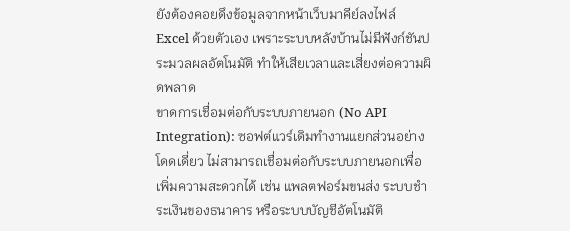ยังต้องคอยดึงข้อมูลจากหน้าเว็บมาคีย์ลงไฟล์ Excel ด้วยตัวเอง เพราะระบบหลังบ้านไม่มีฟังก์ชันประมวลผลอัตโนมัติ ทำให้เสียเวลาและเสี่ยงต่อความผิดพลาด
ขาดการเชื่อมต่อกับระบบภายนอก (No API Integration): ซอฟต์แวร์เดิมทำงานแยกส่วนอย่างโดดเดี่ยว ไม่สามารถเชื่อมต่อกับระบบภายนอกเพื่อเพิ่มความสะดวกได้ เช่น แพลตฟอร์มขนส่ง ระบบชำระเงินของธนาคาร หรือระบบบัญชีอัตโนมัติ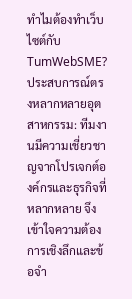ทำไมต้องทำเว็บไซต์กับ TumWebSME?
ประสบการณ์ตรงหลากหลายอุตสาหกรรม: ทีมงานมีความเชี่ยวชาญจากโปรเจกต์องค์กรและธุรกิจที่หลากหลาย จึงเข้าใจความต้องการเชิงลึกและข้อจำ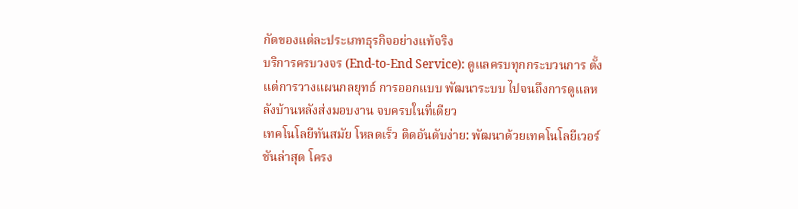กัดของแต่ละประเภทธุรกิจอย่างแท้จริง
บริการครบวงจร (End-to-End Service): ดูแลครบทุกกระบวนการ ตั้งแต่การวางแผนกลยุทธ์ การออกแบบ พัฒนาระบบ ไปจนถึงการดูแลหลังบ้านหลังส่งมอบงาน จบครบในที่เดียว
เทคโนโลยีทันสมัย โหลดเร็ว ติดอันดับง่าย: พัฒนาด้วยเทคโนโลยีเวอร์ชันล่าสุด โครง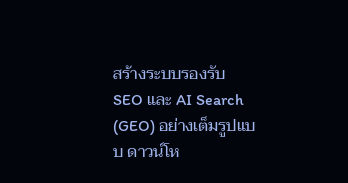สร้างระบบรองรับ SEO และ AI Search (GEO) อย่างเต็มรูปแบบ ดาวน์โห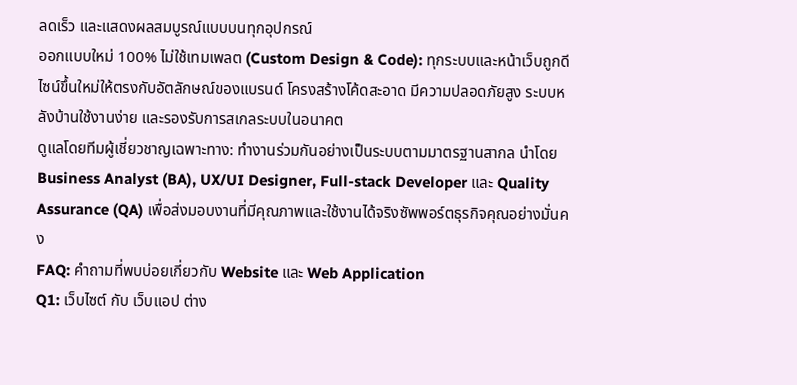ลดเร็ว และแสดงผลสมบูรณ์แบบบนทุกอุปกรณ์
ออกแบบใหม่ 100% ไม่ใช้เทมเพลต (Custom Design & Code): ทุกระบบและหน้าเว็บถูกดีไซน์ขึ้นใหม่ให้ตรงกับอัตลักษณ์ของแบรนด์ โครงสร้างโค้ดสะอาด มีความปลอดภัยสูง ระบบหลังบ้านใช้งานง่าย และรองรับการสเกลระบบในอนาคต
ดูแลโดยทีมผู้เชี่ยวชาญเฉพาะทาง: ทำงานร่วมกันอย่างเป็นระบบตามมาตรฐานสากล นำโดย Business Analyst (BA), UX/UI Designer, Full-stack Developer และ Quality Assurance (QA) เพื่อส่งมอบงานที่มีคุณภาพและใช้งานได้จริงซัพพอร์ตธุรกิจคุณอย่างมั่นคง
FAQ: คำถามที่พบบ่อยเกี่ยวกับ Website และ Web Application
Q1: เว็บไซต์ กับ เว็บแอป ต่าง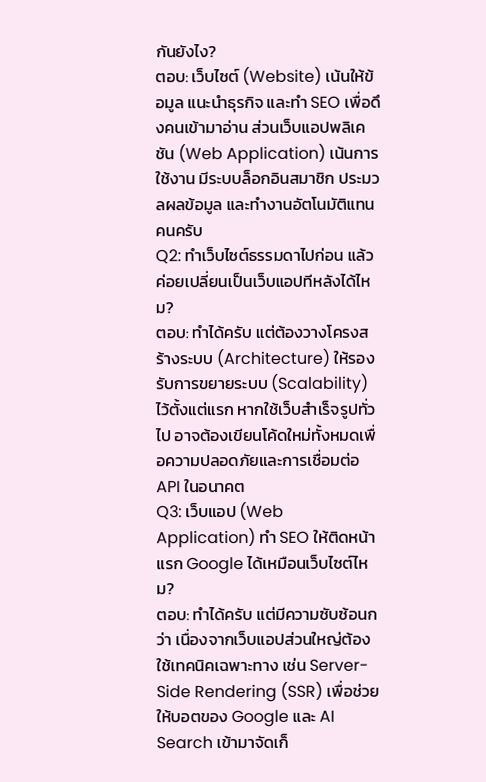กันยังไง?
ตอบ: เว็บไซต์ (Website) เน้นให้ข้อมูล แนะนำธุรกิจ และทำ SEO เพื่อดึงคนเข้ามาอ่าน ส่วนเว็บแอปพลิเคชัน (Web Application) เน้นการใช้งาน มีระบบล็อกอินสมาชิก ประมวลผลข้อมูล และทำงานอัตโนมัติแทนคนครับ
Q2: ทำเว็บไซต์ธรรมดาไปก่อน แล้วค่อยเปลี่ยนเป็นเว็บแอปทีหลังได้ไหม?
ตอบ: ทำได้ครับ แต่ต้องวางโครงสร้างระบบ (Architecture) ให้รองรับการขยายระบบ (Scalability) ไว้ตั้งแต่แรก หากใช้เว็บสำเร็จรูปทั่วไป อาจต้องเขียนโค้ดใหม่ทั้งหมดเพื่อความปลอดภัยและการเชื่อมต่อ API ในอนาคต
Q3: เว็บแอป (Web Application) ทำ SEO ให้ติดหน้าแรก Google ได้เหมือนเว็บไซต์ไหม?
ตอบ: ทำได้ครับ แต่มีความซับซ้อนกว่า เนื่องจากเว็บแอปส่วนใหญ่ต้องใช้เทคนิคเฉพาะทาง เช่น Server-Side Rendering (SSR) เพื่อช่วยให้บอตของ Google และ AI Search เข้ามาจัดเก็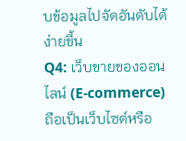บข้อมูลไปจัดอันดับได้ง่ายขึ้น
Q4: เว็บขายของออนไลน์ (E-commerce) ถือเป็นเว็บไซต์หรือ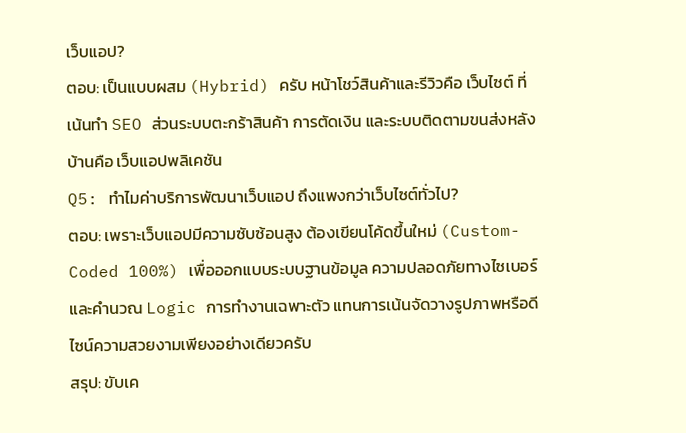เว็บแอป?
ตอบ: เป็นแบบผสม (Hybrid) ครับ หน้าโชว์สินค้าและรีวิวคือ เว็บไซต์ ที่เน้นทำ SEO ส่วนระบบตะกร้าสินค้า การตัดเงิน และระบบติดตามขนส่งหลังบ้านคือ เว็บแอปพลิเคชัน
Q5: ทำไมค่าบริการพัฒนาเว็บแอป ถึงแพงกว่าเว็บไซต์ทั่วไป?
ตอบ: เพราะเว็บแอปมีความซับซ้อนสูง ต้องเขียนโค้ดขึ้นใหม่ (Custom-Coded 100%) เพื่อออกแบบระบบฐานข้อมูล ความปลอดภัยทางไซเบอร์ และคำนวณ Logic การทำงานเฉพาะตัว แทนการเน้นจัดวางรูปภาพหรือดีไซน์ความสวยงามเพียงอย่างเดียวครับ
สรุป: ขับเค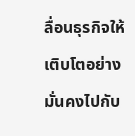ลื่อนธุรกิจให้เติบโตอย่างมั่นคงไปกับ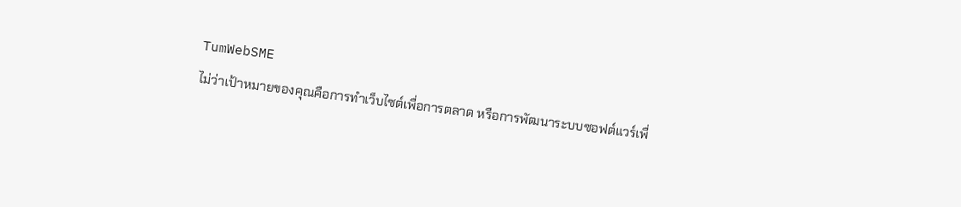TumWebSME
ไม่ว่าเป้าหมายของคุณคือการทำเว็บไซต์เพื่อการตลาด หรือการพัฒนาระบบซอฟต์แวร์เพื่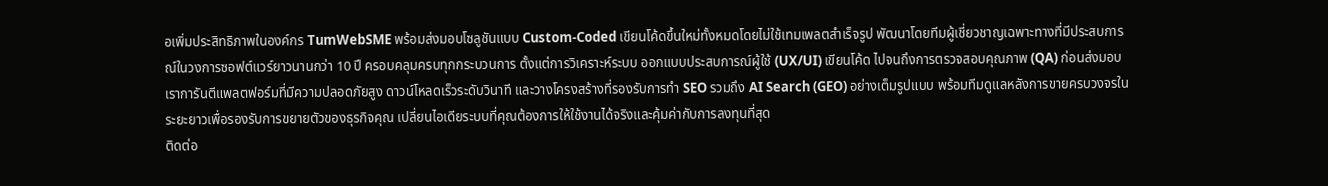อเพิ่มประสิทธิภาพในองค์กร TumWebSME พร้อมส่งมอบโซลูชันแบบ Custom-Coded เขียนโค้ดขึ้นใหม่ทั้งหมดโดยไม่ใช้เทมเพลตสำเร็จรูป พัฒนาโดยทีมผู้เชี่ยวชาญเฉพาะทางที่มีประสบการณ์ในวงการซอฟต์แวร์ยาวนานกว่า 10 ปี ครอบคลุมครบทุกกระบวนการ ตั้งแต่การวิเคราะห์ระบบ ออกแบบประสบการณ์ผู้ใช้ (UX/UI) เขียนโค้ด ไปจนถึงการตรวจสอบคุณภาพ (QA) ก่อนส่งมอบ
เราการันตีแพลตฟอร์มที่มีความปลอดภัยสูง ดาวน์โหลดเร็วระดับวินาที และวางโครงสร้างที่รองรับการทำ SEO รวมถึง AI Search (GEO) อย่างเต็มรูปแบบ พร้อมทีมดูแลหลังการขายครบวงจรในระยะยาวเพื่อรองรับการขยายตัวของธุรกิจคุณ เปลี่ยนไอเดียระบบที่คุณต้องการให้ใช้งานได้จริงและคุ้มค่ากับการลงทุนที่สุด
ติดต่อ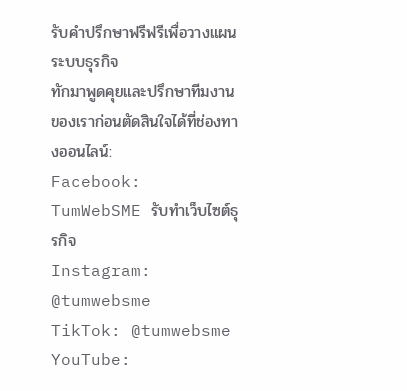รับคำปรึกษาฟรีฟรีเพื่อวางแผนระบบธุรกิจ
ทักมาพูดคุยและปรึกษาทีมงานของเราก่อนตัดสินใจได้ที่ช่องทางออนไลน์:
Facebook: TumWebSME รับทำเว็บไซต์ธุรกิจ
Instagram: @tumwebsme
TikTok: @tumwebsme
YouTube: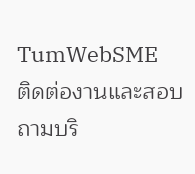TumWebSME
ติดต่องานและสอบถามบริ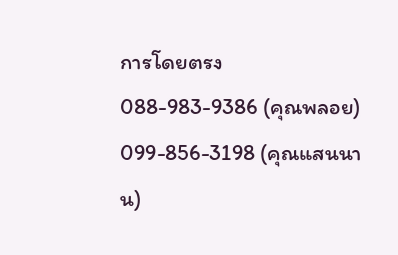การโดยตรง
088-983-9386 (คุณพลอย)
099-856-3198 (คุณแสนนาน)